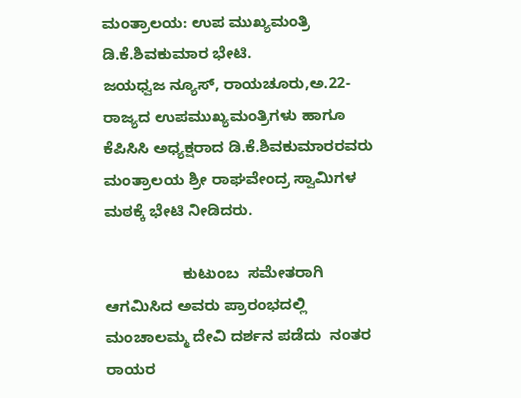ಮಂತ್ರಾಲಯ: ಉಪ ಮುಖ್ಯಮಂತ್ರಿ ಡಿ.ಕೆ.ಶಿವಕುಮಾರ ಭೇಟಿ.                                                                       ಜಯಧ್ವಜ ನ್ಯೂಸ್, ರಾಯಚೂರು,ಅ.22- ರಾಜ್ಯದ ಉಪಮುಖ್ಯಮಂತ್ರಿಗಳು ಹಾಗೂ ಕೆಪಿಸಿಸಿ ಅಧ್ಯಕ್ಷರಾದ ಡಿ.ಕೆ.ಶಿವಕುಮಾರರವರು  ಮಂತ್ರಾಲಯ ಶ್ರೀ ರಾಘವೇಂದ್ರ ಸ್ವಾಮಿಗಳ ಮಠಕ್ಕೆ ಭೇಟಿ ನೀಡಿದರು.

                  ಕುಟುಂಬ  ಸಮೇತರಾಗಿ ಆಗಮಿಸಿದ ಅವರು ಪ್ರಾರಂಭದಲ್ಲಿ   ಮಂಚಾಲಮ್ಮ ದೇವಿ ದರ್ಶನ ಪಡೆದು  ನಂತರ ರಾಯರ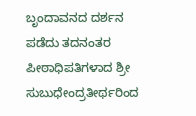ಬೃಂದಾವನದ ದರ್ಶನ ಪಡೆದು ತದನಂತರ ಪೀಠಾಧಿಪತಿಗಳಾದ ಶ್ರೀ ಸುಬುಧೇಂದ್ರತೀರ್ಥರಿಂದ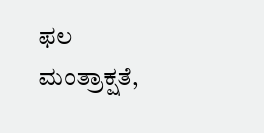ಫಲ ಮಂತ್ರಾಕ್ಷತೆ,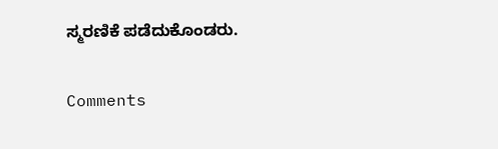ಸ್ಮರಣಿಕೆ ಪಡೆದುಕೊಂಡರು.

Comments